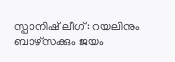സ്പാനിഷ് ലീഗ്: റയലിനും ബാഴ്സക്കും ജയം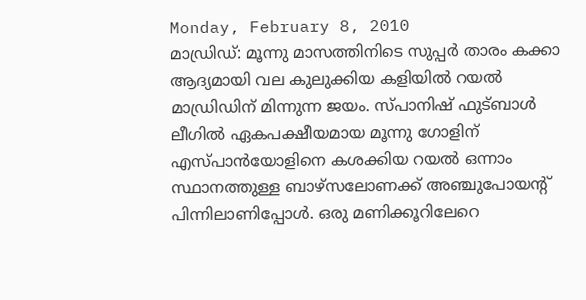Monday, February 8, 2010
മാഡ്രിഡ്: മൂന്നു മാസത്തിനിടെ സുപ്പര്‍ താരം കക്കാ ആദ്യമായി വല കുലുക്കിയ കളിയില്‍ റയല്‍ മാഡ്രിഡിന് മിന്നുന്ന ജയം. സ്പാനിഷ് ഫുട്ബാള്‍ ലീഗില്‍ ഏകപക്ഷീയമായ മൂന്നു ഗോളിന് എസ്പാന്‍യോളിനെ കശക്കിയ റയല്‍ ഒന്നാം സ്ഥാനത്തുള്ള ബാഴ്സലോണക്ക് അഞ്ചുപോയന്റ് പിന്നിലാണിപ്പോള്‍. ഒരു മണിക്കൂറിലേറെ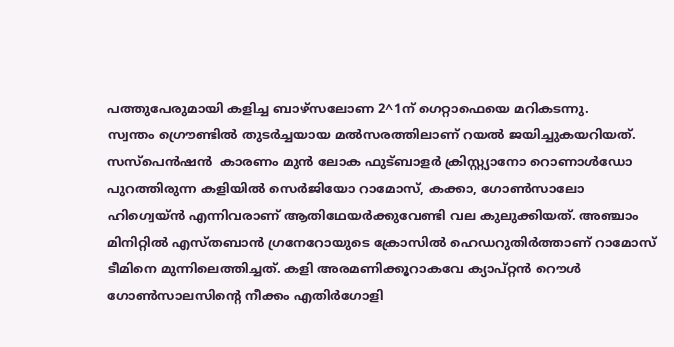പത്തുപേരുമായി കളിച്ച ബാഴ്സലോണ 2^1ന് ഗെറ്റാഫെയെ മറികടന്നു.
സ്വന്തം ഗ്രൌണ്ടില്‍ തുടര്‍ച്ചയായ മല്‍സരത്തിലാണ് റയല്‍ ജയിച്ചുകയറിയത്. സസ്പെന്‍ഷന്‍  കാരണം മുന്‍ ലോക ഫുട്ബാളര്‍ ക്രിസ്റ്റ്യാനോ റൊണാള്‍ഡോ പുറത്തിരുന്ന കളിയില്‍ സെര്‍ജിയോ റാമോസ്, കക്കാ, ഗോണ്‍സാലോ ഹിഗ്വെയ്ന്‍ എന്നിവരാണ് ആതിഥേയര്‍ക്കുവേണ്ടി വല കുലുക്കിയത്. അഞ്ചാം മിനിറ്റില്‍ എസ്തബാന്‍ ഗ്രനേറോയുടെ ക്രോസില്‍ ഹെഡറുതിര്‍ത്താണ് റാമോസ് ടീമിനെ മുന്നിലെത്തിച്ചത്. കളി അരമണിക്കൂറാകവേ ക്യാപ്റ്റന്‍ റൌള്‍ ഗോണ്‍സാലസിന്റെ നീക്കം എതിര്‍ഗോളി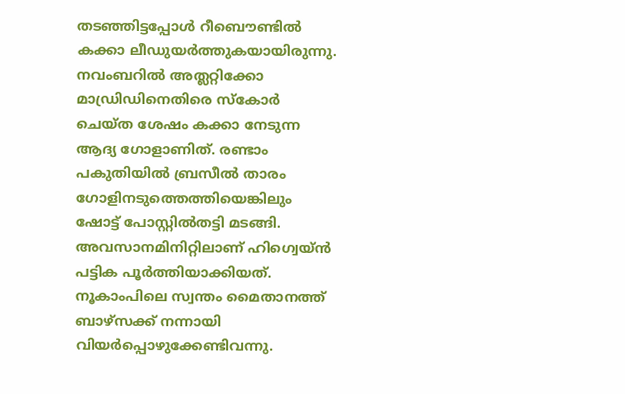തടഞ്ഞിട്ടപ്പോള്‍ റീബൌണ്ടില്‍ കക്കാ ലീഡുയര്‍ത്തുകയായിരുന്നു. നവംബറില്‍ അത്ലറ്റിക്കോ മാഡ്രിഡിനെതിരെ സ്കോര്‍ ചെയ്ത ശേഷം കക്കാ നേടുന്ന ആദ്യ ഗോളാണിത്. രണ്ടാം പകുതിയില്‍ ബ്രസീല്‍ താരം ഗോളിനടുത്തെത്തിയെങ്കിലും ഷോട്ട് പോസ്റ്റില്‍തട്ടി മടങ്ങി. അവസാനമിനിറ്റിലാണ് ഹിഗ്വെയ്ന്‍ പട്ടിക പൂര്‍ത്തിയാക്കിയത്.
നൂകാംപിലെ സ്വന്തം മൈതാനത്ത് ബാഴ്സക്ക് നന്നായി വിയര്‍പ്പൊഴുക്കേണ്ടിവന്നു.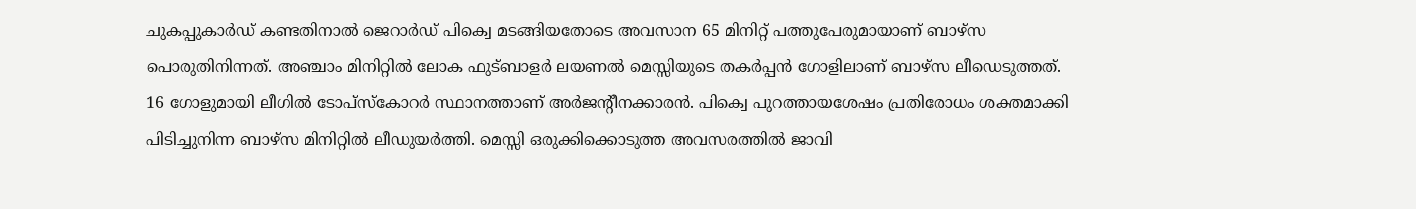ചുകപ്പുകാര്‍ഡ് കണ്ടതിനാല്‍ ജെറാര്‍ഡ് പിക്വെ മടങ്ങിയതോടെ അവസാന 65 മിനിറ്റ് പത്തുപേരുമായാണ് ബാഴ്സ പൊരുതിനിന്നത്. അഞ്ചാം മിനിറ്റില്‍ ലോക ഫുട്ബാളര്‍ ലയണല്‍ മെസ്സിയുടെ തകര്‍പ്പന്‍ ഗോളിലാണ് ബാഴ്സ ലീഡെടുത്തത്. 16 ഗോളുമായി ലീഗില്‍ ടോപ്സ്കോറര്‍ സ്ഥാനത്താണ് അര്‍ജന്റീനക്കാരന്‍. പിക്വെ പുറത്തായശേഷം പ്രതിരോധം ശക്തമാക്കി പിടിച്ചുനിന്ന ബാഴ്സ മിനിറ്റില്‍ ലീഡുയര്‍ത്തി. മെസ്സി ഒരുക്കിക്കൊടുത്ത അവസരത്തില്‍ ജാവി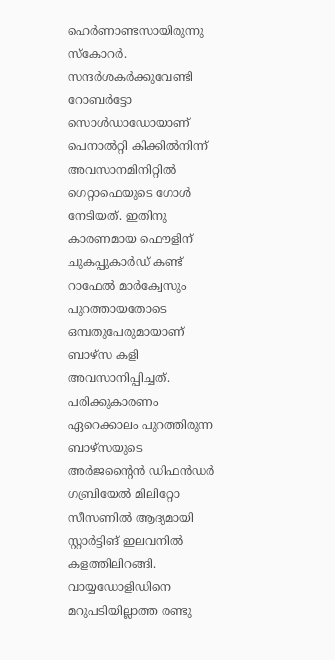ഹെര്‍ണാണ്ടസായിരുന്നു സ്കോറര്‍. സന്ദര്‍ശകര്‍ക്കുവേണ്ടി റോബര്‍ട്ടോ സൊള്‍ഡാഡോയാണ് പെനാല്‍റ്റി കിക്കില്‍നിന്ന് അവസാനമിനിറ്റില്‍ ഗെറ്റാഫെയുടെ ഗോള്‍ നേടിയത്. ഇതിനു കാരണമായ ഫൌളിന് ചുകപ്പുകാര്‍ഡ് കണ്ട് റാഫേല്‍ മാര്‍ക്വേസും പുറത്തായതോടെ ഒമ്പതുപേരുമായാണ് ബാഴ്സ കളി അവസാനിപ്പിച്ചത്. പരിക്കുകാരണം ഏറെക്കാലം പുറത്തിരുന്ന ബാഴ്സയുടെ അര്‍ജന്റൈന്‍ ഡിഫന്‍ഡര്‍ ഗബ്രിയേല്‍ മിലിറ്റോ സീസണില്‍ ആദ്യമായി സ്റ്റാര്‍ട്ടിങ് ഇലവനില്‍ കളത്തിലിറങ്ങി.
വായ്യഡോളിഡിനെ മറുപടിയില്ലാത്ത രണ്ടു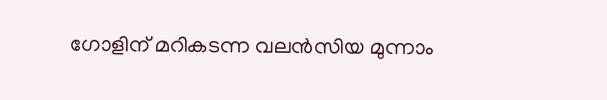ഗോളിന് മറികടന്ന വലന്‍സിയ മുന്നാം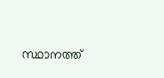സ്ഥാനത്ത്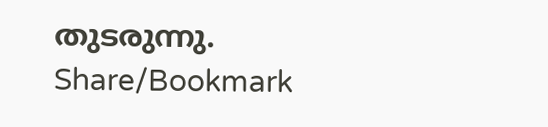തുടരുന്നു.
Share/Bookmark